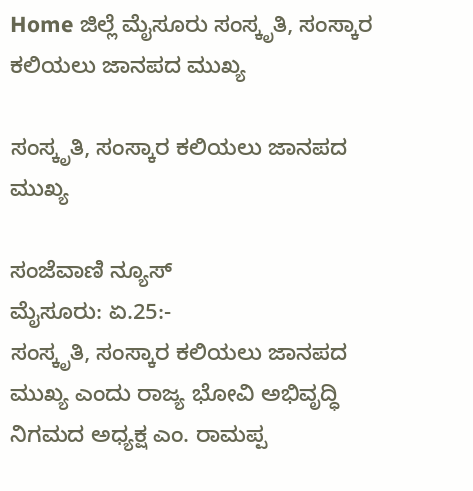Home ಜಿಲ್ಲೆ ಮೈಸೂರು ಸಂಸ್ಕೃತಿ, ಸಂಸ್ಕಾರ ಕಲಿಯಲು ಜಾನಪದ ಮುಖ್ಯ

ಸಂಸ್ಕೃತಿ, ಸಂಸ್ಕಾರ ಕಲಿಯಲು ಜಾನಪದ ಮುಖ್ಯ

ಸಂಜೆವಾಣಿ ನ್ಯೂಸ್
ಮೈಸೂರು: ಏ.25:-
ಸಂಸ್ಕೃತಿ, ಸಂಸ್ಕಾರ ಕಲಿಯಲು ಜಾನಪದ ಮುಖ್ಯ ಎಂದು ರಾಜ್ಯ ಭೋವಿ ಅಭಿವೃದ್ಧಿ ನಿಗಮದ ಅಧ್ಯಕ್ಷ ಎಂ. ರಾಮಪ್ಪ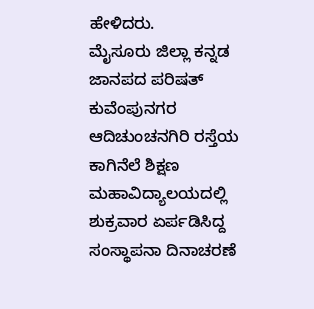ಹೇಳಿದರು.
ಮೈಸೂರು ಜಿಲ್ಲಾ ಕನ್ನಡ ಜಾನಪದ ಪರಿಷತ್ ಕುವೆಂಪುನಗರ ಆದಿಚುಂಚನಗಿರಿ ರಸ್ತೆಯ ಕಾಗಿನೆಲೆ ಶಿಕ್ಷಣ ಮಹಾವಿದ್ಯಾಲಯದಲ್ಲಿ ಶುಕ್ರವಾರ ಏರ್ಪಡಿಸಿದ್ದ ಸಂಸ್ಥಾಪನಾ ದಿನಾಚರಣೆ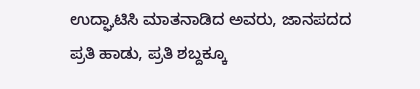ಉದ್ಘಾಟಿಸಿ ಮಾತನಾಡಿದ ಅವರು, ಜಾನಪದದ ಪ್ರತಿ ಹಾಡು, ಪ್ರತಿ ಶಬ್ದಕ್ಕೂ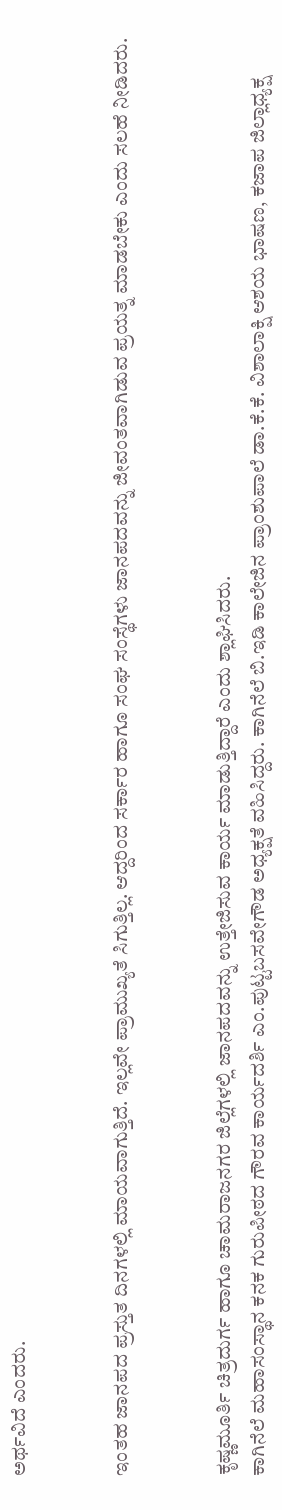ಅರ್ಥವಿದೆ ಎಂದರು.


ಇಂತಹ ಜಾನಪದ ಪ್ರಸ್ತುತ ದಿನಗಳಲ್ಲಿ ಮಾಯವಾಗುತ್ತಿದೆ. ಇಲ್ಲವೇ ಪ್ರಾಮುಖ್ಯತೆ ಸಿಗುತ್ತಿಲ್ಲ. ಆದ್ದರಿಂದ ಸರ್ಕಾರ ಹಾಗೂ ಸಂಘ ಸಂಸ್ಥೆಗಳು ಜಾನಪದವನ್ನು ಜೀವಂತವಾಗಿಡುವ ಪ್ರಯತ್ನ ಮಾಡಬೇಕು ಎಂದು ಸಲಹೆ ನೀಡಿದರು.


ಕೃಷ್ಣಮೂರ್ತಿ ಚಿತ್ರದುರ್ಗ ಹಾಗೂ ಚಾಮರಾಜನಗರ ಜಿಲ್ಲೆಗಳಲ್ಲಿ ಜಾನಪದವನ್ನು ಉತ್ತೇಜಿಸುವ ಕಾರ್ಯ ಮಾಡುತ್ತಿದ್ದಾರೆ ಎಂದು ಶ್ಲಾಘಿಸಿದರು.
ಕಾಗಿನೆಲೆ ಮಹಾಸಂಸ್ಥಾನ ಕನಕ ಗುರುಪೀಠದ ಗೌರವ ಕಾರ್ಯದರ್ಶಿ ಎಂ.ಪುಟ್ಟಬಸವೇಗೌಡ ಅಧ್ಯಕ್ಷತೆ ವಹಿಸಿದ್ದರು. ಕಾಗಿನೆಲೆ ಬಿ.ಇಡಿ ಕಾಲೇಜಿನ ಪ್ರಾಂಶುಪಾಲೆ ಡಾ.ಕೆ.ಕೆ. ವಿಶಾಲಾಕ್ಷಿ ಆಶಯ ಭಾಷಣ, ಕಜಾಪ ಜಿಲ್ಲಾಧ್ಯಕ್ಷ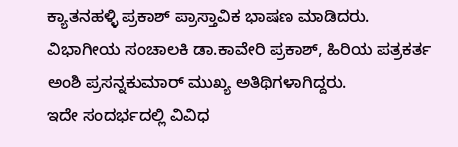ಕ್ಯಾತನಹಳ್ಳಿ ಪ್ರಕಾಶ್ ಪ್ರಾಸ್ತಾವಿಕ ಭಾಷಣ ಮಾಡಿದರು. ವಿಭಾಗೀಯ ಸಂಚಾಲಕಿ ಡಾ.ಕಾವೇರಿ ಪ್ರಕಾಶ್, ಹಿರಿಯ ಪತ್ರಕರ್ತ ಅಂಶಿ ಪ್ರಸನ್ನಕುಮಾರ್ ಮುಖ್ಯ ಅತಿಥಿಗಳಾಗಿದ್ದರು.
ಇದೇ ಸಂದರ್ಭದಲ್ಲಿ ವಿವಿಧ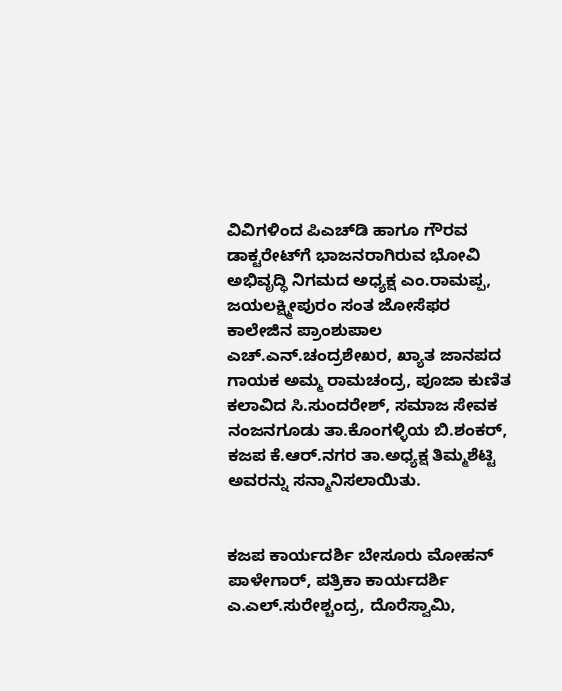ವಿವಿಗಳಿಂದ ಪಿಎಚ್‍ಡಿ ಹಾಗೂ ಗೌರವ ಡಾಕ್ಟರೇಟ್‍ಗೆ ಭಾಜನರಾಗಿರುವ ಭೋವಿ ಅಭಿವೃದ್ಧಿ ನಿಗಮದ ಅಧ್ಯಕ್ಷ ಎಂ.ರಾಮಪ್ಪ, ಜಯಲಕ್ಷ್ಮೀಪುರಂ ಸಂತ ಜೋಸೆಫರ ಕಾಲೇಜಿನ ಪ್ರಾಂಶುಪಾಲ ಎಚ್.ಎನ್.ಚಂದ್ರಶೇಖರ, ಖ್ಯಾತ ಜಾನಪದ ಗಾಯಕ ಅಮ್ಮ ರಾಮಚಂದ್ರ, ಪೂಜಾ ಕುಣಿತ ಕಲಾವಿದ ಸಿ.ಸುಂದರೇಶ್, ಸಮಾಜ ಸೇವಕ ನಂಜನಗೂಡು ತಾ.ಕೊಂಗಳ್ಳಿಯ ಬಿ.ಶಂಕರ್, ಕಜಪ ಕೆ.ಆರ್.ನಗರ ತಾ.ಅಧ್ಯಕ್ಷ ತಿಮ್ಮಶೆಟ್ಟಿ ಅವರನ್ನು ಸನ್ಮಾನಿಸಲಾಯಿತು.


ಕಜಪ ಕಾರ್ಯದರ್ಶಿ ಬೇಸೂರು ಮೋಹನ್ ಪಾಳೇಗಾರ್, ಪತ್ರಿಕಾ ಕಾರ್ಯದರ್ಶಿ ಎ.ಎಲ್.ಸುರೇಶ್ಚಂದ್ರ, ದೊರೆಸ್ವಾಮಿ,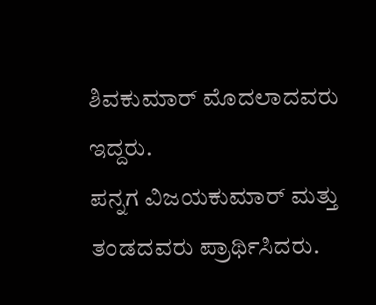ಶಿವಕುಮಾರ್ ಮೊದಲಾದವರು ಇದ್ದರು.
ಪನ್ನಗ ವಿಜಯಕುಮಾರ್ ಮತ್ತು ತಂಡದವರು ಪ್ರಾರ್ಥಿಸಿದರು.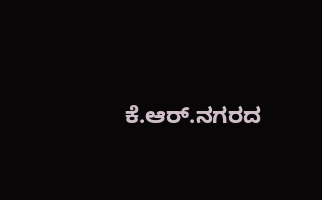ಕೆ.ಆರ್.ನಗರದ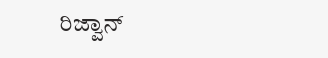ರಿಜ್ವಾನ್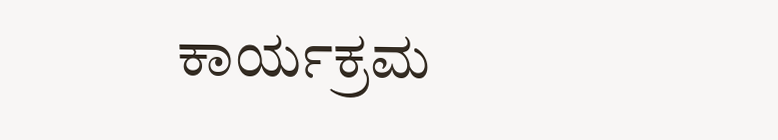ಕಾರ್ಯಕ್ರಮ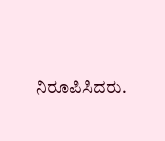ನಿರೂಪಿಸಿದರು.